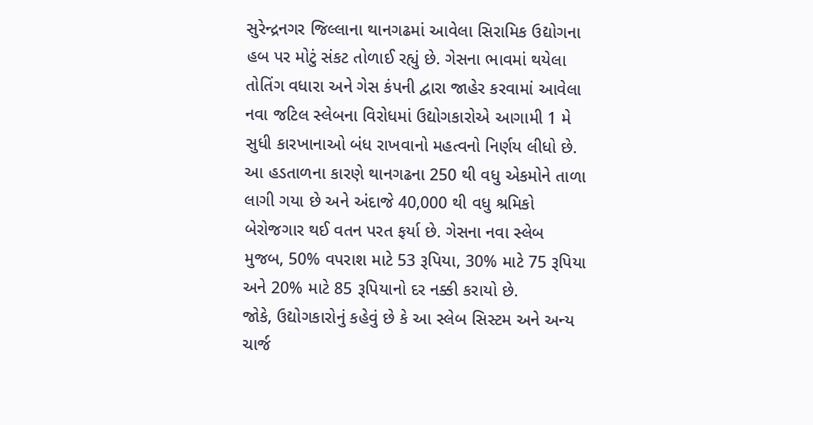સુરેન્દ્રનગર જિલ્લાના થાનગઢમાં આવેલા સિરામિક ઉદ્યોગના હબ પર મોટું સંકટ તોળાઈ રહ્યું છે. ગેસના ભાવમાં થયેલા તોતિંગ વધારા અને ગેસ કંપની દ્વારા જાહેર કરવામાં આવેલા નવા જટિલ સ્લેબના વિરોધમાં ઉદ્યોગકારોએ આગામી 1 મે સુધી કારખાનાઓ બંધ રાખવાનો મહત્વનો નિર્ણય લીધો છે.
આ હડતાળના કારણે થાનગઢના 250 થી વધુ એકમોને તાળા લાગી ગયા છે અને અંદાજે 40,000 થી વધુ શ્રમિકો બેરોજગાર થઈ વતન પરત ફર્યા છે. ગેસના નવા સ્લેબ મુજબ, 50% વપરાશ માટે 53 રૂપિયા, 30% માટે 75 રૂપિયા અને 20% માટે 85 રૂપિયાનો દર નક્કી કરાયો છે.
જોકે, ઉદ્યોગકારોનું કહેવું છે કે આ સ્લેબ સિસ્ટમ અને અન્ય ચાર્જ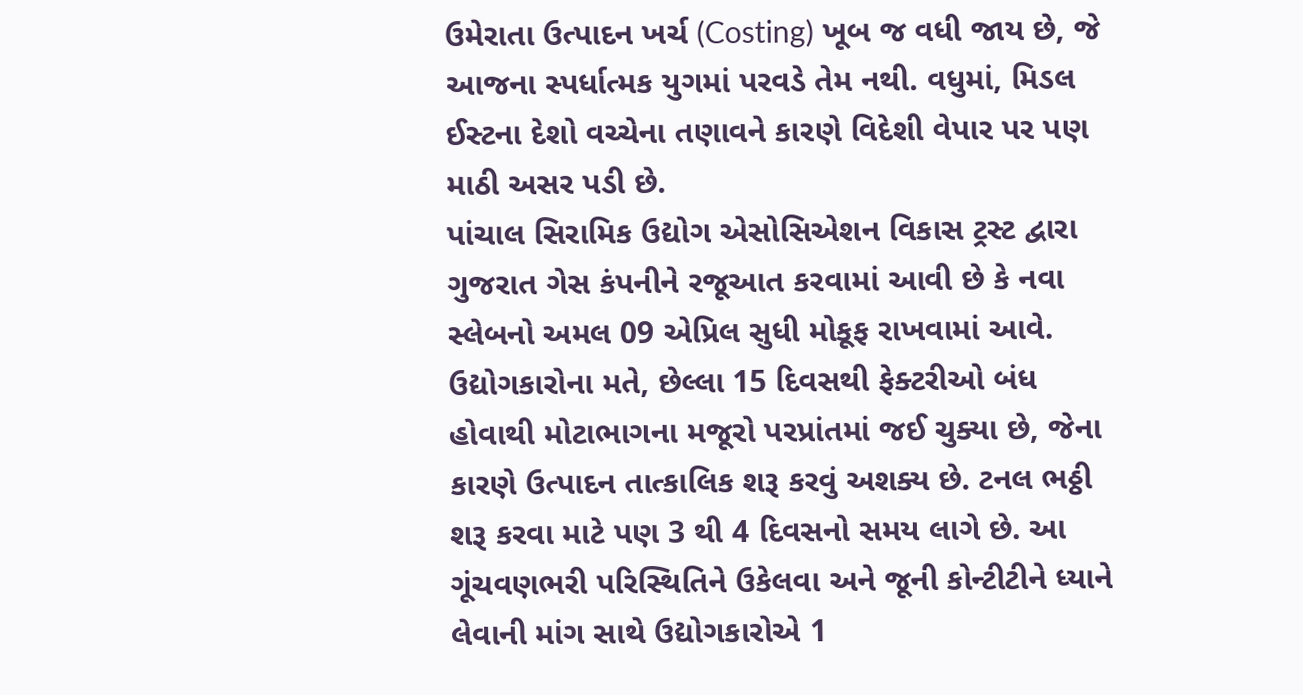ઉમેરાતા ઉત્પાદન ખર્ચ (Costing) ખૂબ જ વધી જાય છે, જે આજના સ્પર્ધાત્મક યુગમાં પરવડે તેમ નથી. વધુમાં, મિડલ ઈસ્ટના દેશો વચ્ચેના તણાવને કારણે વિદેશી વેપાર પર પણ માઠી અસર પડી છે.
પાંચાલ સિરામિક ઉદ્યોગ એસોસિએશન વિકાસ ટ્રસ્ટ દ્વારા ગુજરાત ગેસ કંપનીને રજૂઆત કરવામાં આવી છે કે નવા સ્લેબનો અમલ 09 એપ્રિલ સુધી મોકૂફ રાખવામાં આવે. ઉદ્યોગકારોના મતે, છેલ્લા 15 દિવસથી ફેક્ટરીઓ બંધ હોવાથી મોટાભાગના મજૂરો પરપ્રાંતમાં જઈ ચુક્યા છે, જેના કારણે ઉત્પાદન તાત્કાલિક શરૂ કરવું અશક્ય છે. ટનલ ભઠ્ઠી શરૂ કરવા માટે પણ 3 થી 4 દિવસનો સમય લાગે છે. આ ગૂંચવણભરી પરિસ્થિતિને ઉકેલવા અને જૂની કોન્ટીટીને ધ્યાને લેવાની માંગ સાથે ઉદ્યોગકારોએ 1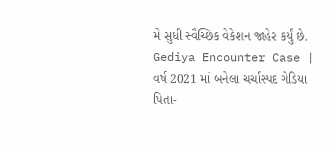મે સુધી સ્વૈચ્છિક વેકેશન જાહેર કર્યું છે.
Gediya Encounter Case | વર્ષ 2021 માં બનેલા ચર્ચાસ્પદ ગેડિયા પિતા-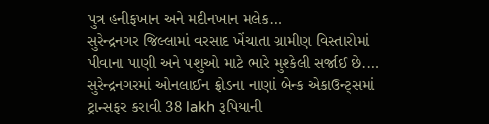પુત્ર હનીફખાન અને મદીનખાન મલેક…
સુરેન્દ્રનગર જિલ્લામાં વરસાદ ખેંચાતા ગ્રામીણ વિસ્તારોમાં પીવાના પાણી અને પશુઓ માટે ભારે મુશ્કેલી સર્જાઈ છે.…
સુરેન્દ્રનગરમાં ઓનલાઈન ફ્રોડના નાણાં બેન્ક એકાઉન્ટ્સમાં ટ્રાન્સફર કરાવી 38 lakh રૂપિયાની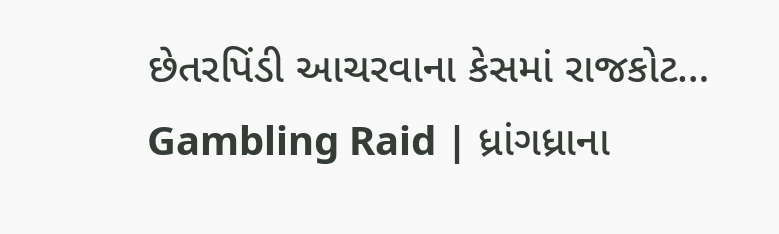છેતરપિંડી આચરવાના કેસમાં રાજકોટ…
Gambling Raid | ધ્રાંગધ્રાના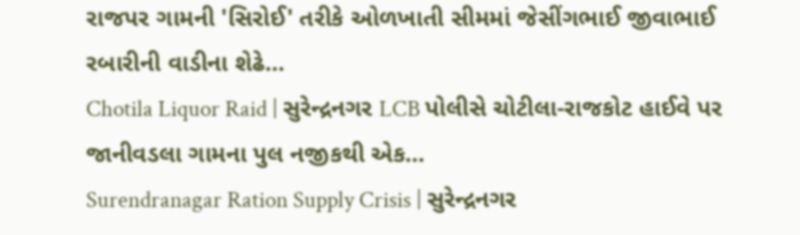રાજપર ગામની 'સિરોઈ' તરીકે ઓળખાતી સીમમાં જેસીંગભાઈ જીવાભાઈ રબારીની વાડીના શેઢે…
Chotila Liquor Raid | સુરેન્દ્રનગર LCB પોલીસે ચોટીલા-રાજકોટ હાઈવે પર જાનીવડલા ગામના પુલ નજીકથી એક…
Surendranagar Ration Supply Crisis | સુરેન્દ્રનગર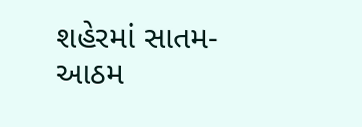શહેરમાં સાતમ-આઠમ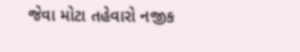જેવા મોટા તહેવારો નજીક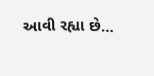આવી રહ્યા છે…